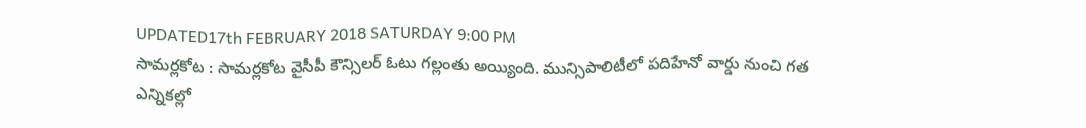UPDATED17th FEBRUARY 2018 SATURDAY 9:00 PM
సామర్లకోట : సామర్లకోట వైసీపీ కౌన్సిలర్ ఓటు గల్లంతు అయ్యింది. మున్సిపాలిటీలో పదిహేనో వార్డు నుంచి గత ఎన్నికల్లో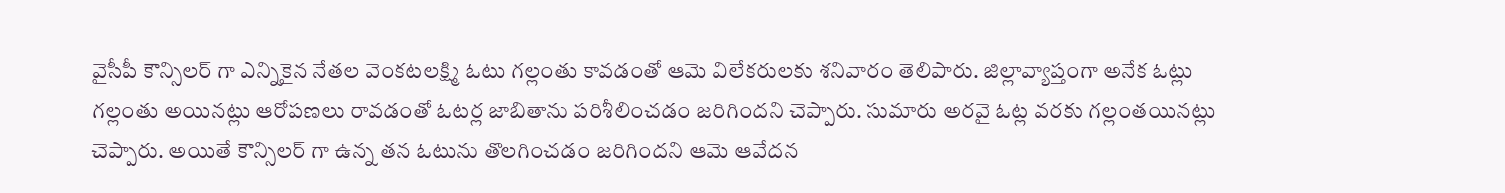వైసీపీ కౌన్సిలర్ గా ఎన్నికైన నేతల వెంకటలక్ష్మి ఓటు గల్లంతు కావడంతో ఆమె విలేకరులకు శనివారం తెలిపారు. జిల్లావ్యాప్తంగా అనేక ఓట్లు గల్లంతు అయినట్లు ఆరోపణలు రావడంతో ఓటర్ల జాబితాను పరిశీలించడం జరిగిందని చెప్పారు. సుమారు అరవై ఓట్ల వరకు గల్లంతయినట్లు చెప్పారు. అయితే కౌన్సిలర్ గా ఉన్న తన ఓటును తొలగించడం జరిగిందని ఆమె ఆవేదన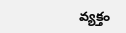వ్యక్తం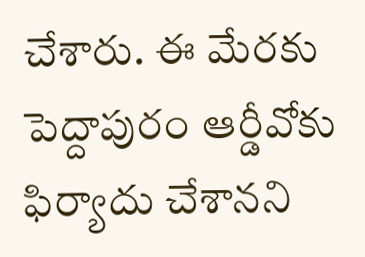చేశారు. ఈ మేరకు పెద్దాపురం ఆర్డీవోకు ఫిర్యాదు చేశానని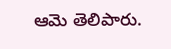ఆమె తెలిపారు.